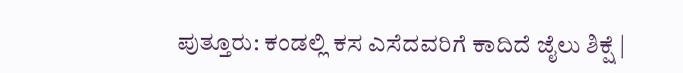ಪುತ್ತೂರು: ಕಂಡಲ್ಲಿ ಕಸ ಎಸೆದವರಿಗೆ ಕಾದಿದೆ ಜೈಲು ಶಿಕ್ಷೆ |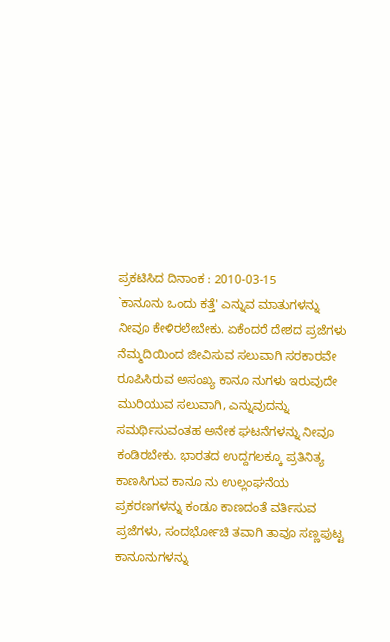ಪ್ರಕಟಿಸಿದ ದಿನಾಂಕ : 2010-03-15
`ಕಾನೂನು ಒಂದು ಕತ್ತೆ' ಎನ್ನುವ ಮಾತುಗಳನ್ನು ನೀವೂ ಕೇಳಿರಲೇಬೇಕು. ಏಕೆಂದರೆ ದೇಶದ ಪ್ರಜೆಗಳು ನೆಮ್ಮದಿಯಿಂದ ಜೀವಿಸುವ ಸಲುವಾಗಿ ಸರಕಾರವೇ ರೂಪಿಸಿರುವ ಅಸಂಖ್ಯ ಕಾನೂ ನುಗಳು ಇರುವುದೇ ಮುರಿಯುವ ಸಲುವಾಗಿ, ಎನ್ನುವುದನ್ನು ಸಮರ್ಥಿಸುವಂತಹ ಅನೇಕ ಘಟನೆಗಳನ್ನು ನೀವೂ ಕಂಡಿರಬೇಕು. ಭಾರತದ ಉದ್ದಗಲಕ್ಕೂ ಪ್ರತಿನಿತ್ಯ ಕಾಣಸಿಗುವ ಕಾನೂ ನು ಉಲ್ಲಂಘನೆಯ ಪ್ರಕರಣಗಳನ್ನು ಕಂಡೂ ಕಾಣದಂತೆ ವರ್ತಿಸುವ ಪ್ರಜೆಗಳು, ಸಂದರ್ಭೋಚಿ ತವಾಗಿ ತಾವೂ ಸಣ್ಣಪುಟ್ಟ ಕಾನೂನುಗಳನ್ನು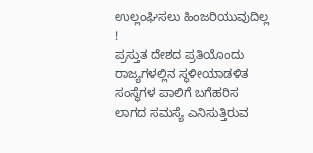ಉಲ್ಲಂಘಿಸಲು ಹಿಂಜರಿಯುವುದಿಲ್ಲ !
ಪ್ರಸ್ತುತ ದೇಶದ ಪ್ರತಿಯೊಂದು ರಾಜ್ಯಗಳಲ್ಲಿನ ಸ್ಥಳೀಯಾಡಳಿತ ಸಂಸ್ಥೆಗಳ ಪಾಲಿಗೆ ಬಗೆಹರಿಸ ಲಾಗದ ಸಮಸ್ಯೆ ಎನಿಸುತ್ತಿರುವ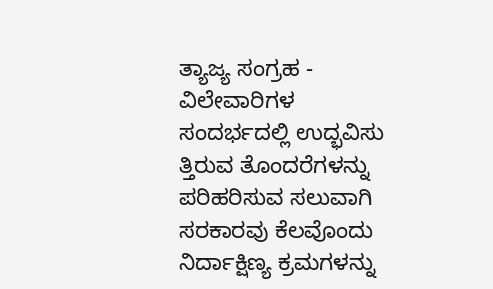ತ್ಯಾಜ್ಯ ಸಂಗ್ರಹ - ವಿಲೇವಾರಿಗಳ ಸಂದರ್ಭದಲ್ಲಿ ಉದ್ಭವಿಸು ತ್ತಿರುವ ತೊಂದರೆಗಳನ್ನು ಪರಿಹರಿಸುವ ಸಲುವಾಗಿ ಸರಕಾರವು ಕೆಲವೊಂದು ನಿರ್ದಾಕ್ಷಿಣ್ಯ ಕ್ರಮಗಳನ್ನು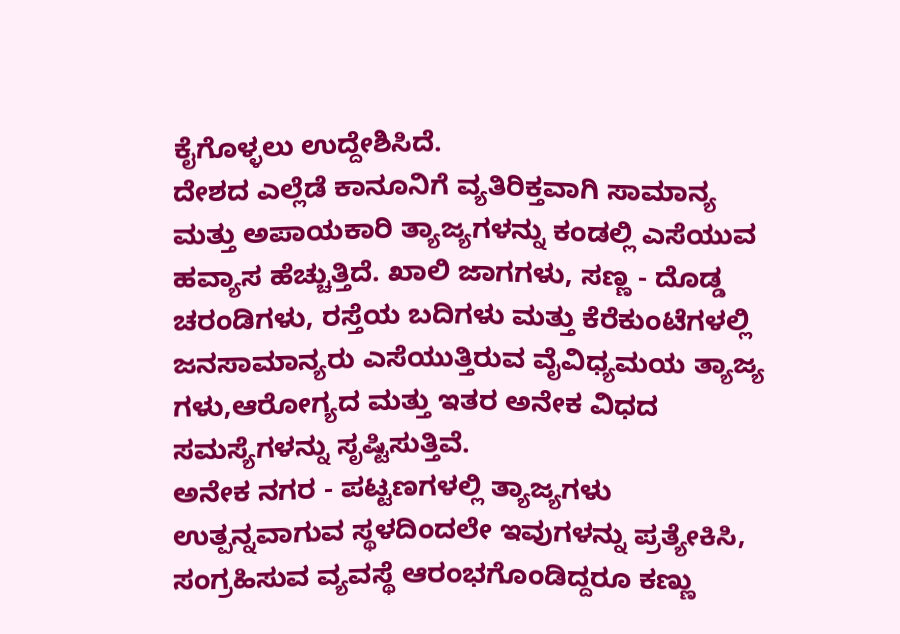ಕೈಗೊಳ್ಳಲು ಉದ್ದೇಶಿಸಿದೆ.
ದೇಶದ ಎಲ್ಲೆಡೆ ಕಾನೂನಿಗೆ ವ್ಯತಿರಿಕ್ತವಾಗಿ ಸಾಮಾನ್ಯ ಮತ್ತು ಅಪಾಯಕಾರಿ ತ್ಯಾಜ್ಯಗಳನ್ನು ಕಂಡಲ್ಲಿ ಎಸೆಯುವ ಹವ್ಯಾಸ ಹೆಚ್ಚುತ್ತಿದೆ. ಖಾಲಿ ಜಾಗಗಳು, ಸಣ್ಣ - ದೊಡ್ಡ ಚರಂಡಿಗಳು, ರಸ್ತೆಯ ಬದಿಗಳು ಮತ್ತು ಕೆರೆಕುಂಟೆಗಳಲ್ಲಿ ಜನಸಾಮಾನ್ಯರು ಎಸೆಯುತ್ತಿರುವ ವೈವಿಧ್ಯಮಯ ತ್ಯಾಜ್ಯ ಗಳು,ಆರೋಗ್ಯದ ಮತ್ತು ಇತರ ಅನೇಕ ವಿಧದ ಸಮಸ್ಯೆಗಳನ್ನು ಸೃಷ್ಟಿಸುತ್ತಿವೆ.
ಅನೇಕ ನಗರ - ಪಟ್ಟಣಗಳಲ್ಲಿ ತ್ಯಾಜ್ಯಗಳು ಉತ್ಪನ್ನವಾಗುವ ಸ್ಥಳದಿಂದಲೇ ಇವುಗಳನ್ನು ಪ್ರತ್ಯೇಕಿಸಿ, ಸಂಗ್ರಹಿಸುವ ವ್ಯವಸ್ಥೆ ಆರಂಭಗೊಂಡಿದ್ದರೂ ಕಣ್ಣು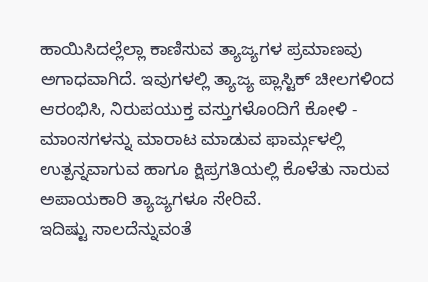ಹಾಯಿಸಿದಲ್ಲೆಲ್ಲಾ ಕಾಣಿಸುವ ತ್ಯಾಜ್ಯಗಳ ಪ್ರಮಾಣವು ಅಗಾಧವಾಗಿದೆ. ಇವುಗಳಲ್ಲಿ ತ್ಯಾಜ್ಯ ಪ್ಲಾಸ್ಟಿಕ್ ಚೀಲಗಳಿಂದ ಆರಂಭಿಸಿ, ನಿರುಪಯುಕ್ತ ವಸ್ತುಗಳೊಂದಿಗೆ ಕೋಳಿ - ಮಾಂಸಗಳನ್ನು ಮಾರಾಟ ಮಾಡುವ ಫಾರ್ಮ್ಗಳಲ್ಲಿ ಉತ್ಪನ್ನವಾಗುವ ಹಾಗೂ ಕ್ಷಿಪ್ರಗತಿಯಲ್ಲಿ ಕೊಳೆತು ನಾರುವ ಅಪಾಯಕಾರಿ ತ್ಯಾಜ್ಯಗಳೂ ಸೇರಿವೆ.
ಇದಿಷ್ಟು ಸಾಲದೆನ್ನುವಂತೆ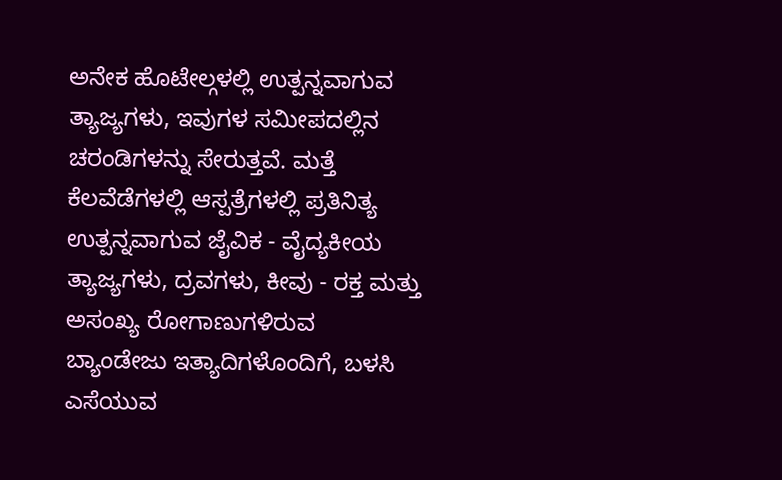ಅನೇಕ ಹೊಟೇಲ್ಗಳಲ್ಲಿ ಉತ್ಪನ್ನವಾಗುವ ತ್ಯಾಜ್ಯಗಳು, ಇವುಗಳ ಸಮೀಪದಲ್ಲಿನ ಚರಂಡಿಗಳನ್ನು ಸೇರುತ್ತವೆ. ಮತ್ತೆ ಕೆಲವೆಡೆಗಳಲ್ಲಿ ಆಸ್ಪತ್ರೆಗಳಲ್ಲಿ ಪ್ರತಿನಿತ್ಯ ಉತ್ಪನ್ನವಾಗುವ ಜೈವಿಕ - ವೈದ್ಯಕೀಯ ತ್ಯಾಜ್ಯಗಳು, ದ್ರವಗಳು, ಕೀವು - ರಕ್ತ ಮತ್ತು ಅಸಂಖ್ಯ ರೋಗಾಣುಗಳಿರುವ ಬ್ಯಾಂಡೇಜು ಇತ್ಯಾದಿಗಳೊಂದಿಗೆ, ಬಳಸಿ ಎಸೆಯುವ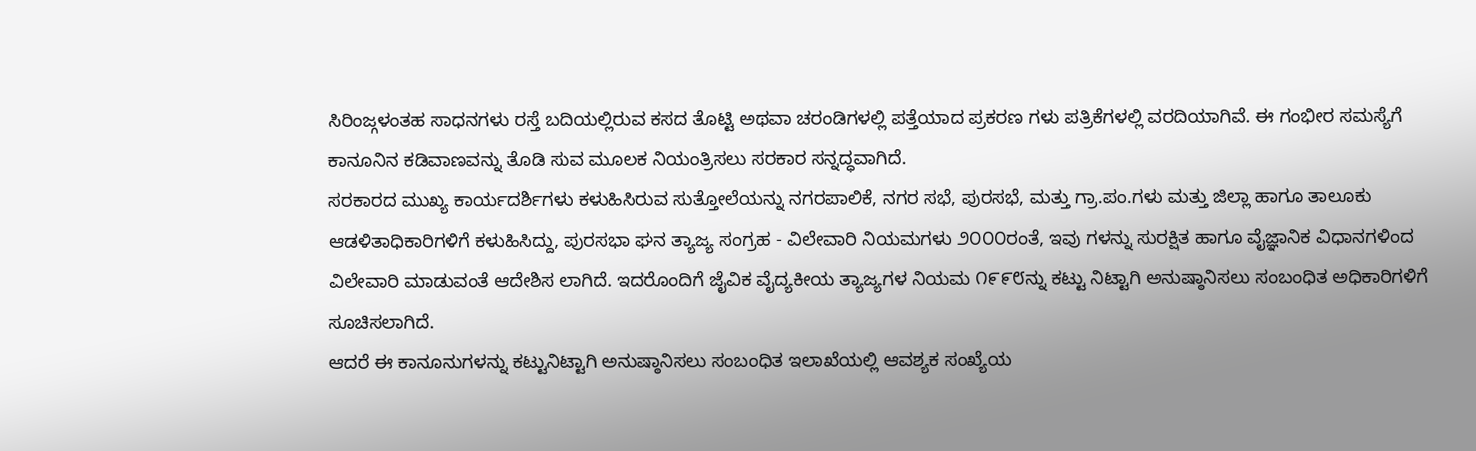ಸಿರಿಂಜ್ಗಳಂತಹ ಸಾಧನಗಳು ರಸ್ತೆ ಬದಿಯಲ್ಲಿರುವ ಕಸದ ತೊಟ್ಟಿ ಅಥವಾ ಚರಂಡಿಗಳಲ್ಲಿ ಪತ್ತೆಯಾದ ಪ್ರಕರಣ ಗಳು ಪತ್ರಿಕೆಗಳಲ್ಲಿ ವರದಿಯಾಗಿವೆ. ಈ ಗಂಭೀರ ಸಮಸ್ಯೆಗೆ ಕಾನೂನಿನ ಕಡಿವಾಣವನ್ನು ತೊಡಿ ಸುವ ಮೂಲಕ ನಿಯಂತ್ರಿಸಲು ಸರಕಾರ ಸನ್ನದ್ಧವಾಗಿದೆ.
ಸರಕಾರದ ಮುಖ್ಯ ಕಾರ್ಯದರ್ಶಿಗಳು ಕಳುಹಿಸಿರುವ ಸುತ್ತೋಲೆಯನ್ನು ನಗರಪಾಲಿಕೆ, ನಗರ ಸಭೆ, ಪುರಸಭೆ, ಮತ್ತು ಗ್ರಾ.ಪಂ.ಗಳು ಮತ್ತು ಜಿಲ್ಲಾ ಹಾಗೂ ತಾಲೂಕು ಆಡಳಿತಾಧಿಕಾರಿಗಳಿಗೆ ಕಳುಹಿಸಿದ್ದು, ಪುರಸಭಾ ಘನ ತ್ಯಾಜ್ಯ ಸಂಗ್ರಹ - ವಿಲೇವಾರಿ ನಿಯಮಗಳು ೨೦೦೦ರಂತೆ, ಇವು ಗಳನ್ನು ಸುರಕ್ಷಿತ ಹಾಗೂ ವೈಜ್ಞಾನಿಕ ವಿಧಾನಗಳಿಂದ ವಿಲೇವಾರಿ ಮಾಡುವಂತೆ ಆದೇಶಿಸ ಲಾಗಿದೆ. ಇದರೊಂದಿಗೆ ಜೈವಿಕ ವೈದ್ಯಕೀಯ ತ್ಯಾಜ್ಯಗಳ ನಿಯಮ ೧೯೯೮ನ್ನು ಕಟ್ಟು ನಿಟ್ಟಾಗಿ ಅನುಷ್ಠಾನಿಸಲು ಸಂಬಂಧಿತ ಅಧಿಕಾರಿಗಳಿಗೆ ಸೂಚಿಸಲಾಗಿದೆ.
ಆದರೆ ಈ ಕಾನೂನುಗಳನ್ನು ಕಟ್ಟುನಿಟ್ಟಾಗಿ ಅನುಷ್ಠಾನಿಸಲು ಸಂಬಂಧಿತ ಇಲಾಖೆಯಲ್ಲಿ ಆವಶ್ಯಕ ಸಂಖ್ಯೆಯ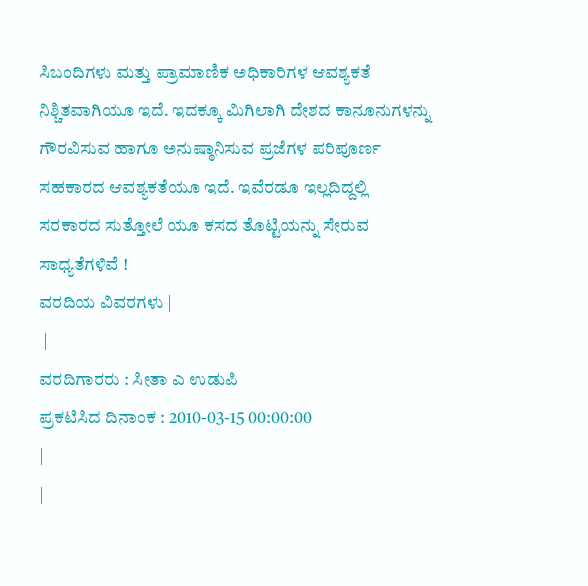ಸಿಬಂದಿಗಳು ಮತ್ತು ಪ್ರಾಮಾಣಿಕ ಅಧಿಕಾರಿಗಳ ಆವಶ್ಯಕತೆ ನಿಶ್ಚಿತವಾಗಿಯೂ ಇದೆ. ಇದಕ್ಕೂ ಮಿಗಿಲಾಗಿ ದೇಶದ ಕಾನೂನುಗಳನ್ನು ಗೌರವಿಸುವ ಹಾಗೂ ಅನುಷ್ಠಾನಿಸುವ ಪ್ರಜೆಗಳ ಪರಿಪೂರ್ಣ ಸಹಕಾರದ ಆವಶ್ಯಕತೆಯೂ ಇದೆ. ಇವೆರಡೂ ಇಲ್ಲದಿದ್ದಲ್ಲಿ ಸರಕಾರದ ಸುತ್ತೋಲೆ ಯೂ ಕಸದ ತೊಟ್ಟಿಯನ್ನು ಸೇರುವ ಸಾಧ್ಯತೆಗಳಿವೆ !
ವರದಿಯ ವಿವರಗಳು |
 |
ವರದಿಗಾರರು : ಸೀತಾ ಎ ಉಡುಪಿ
ಪ್ರಕಟಿಸಿದ ದಿನಾಂಕ : 2010-03-15 00:00:00
|
|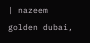| nazeem golden dubai,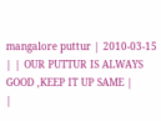mangalore puttur | 2010-03-15 | | OUR PUTTUR IS ALWAYS GOOD ,KEEP IT UP SAME |
|